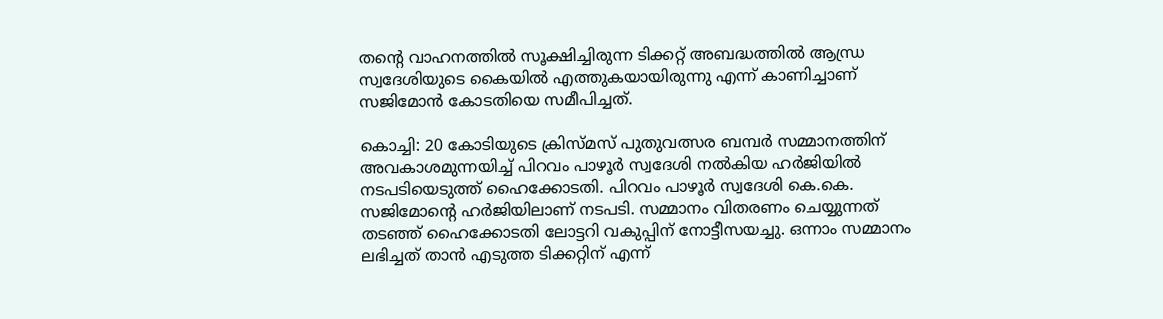തൻ്റെ വാഹനത്തിൽ സൂക്ഷിച്ചിരുന്ന ടിക്കറ്റ് അബദ്ധത്തിൽ ആന്ധ്ര സ്വദേശിയുടെ കൈയിൽ എത്തുകയായിരുന്നു എന്ന് കാണിച്ചാണ് സജിമോൻ കോടതിയെ സമീപിച്ചത്.

കൊച്ചി: 20 കോടിയുടെ ക്രിസ്മസ് പുതുവത്സര ബമ്പർ സമ്മാനത്തിന് അവകാശമുന്നയിച്ച് പിറവം പാഴൂർ സ്വദേശി നൽകിയ ഹർജിയിൽ നടപടിയെടുത്ത് ഹൈക്കോടതി. പിറവം പാഴൂർ സ്വദേശി കെ.കെ. സജിമോൻ്റെ ഹർജിയിലാണ് നടപടി. സമ്മാനം വിതരണം ചെയ്യുന്നത് തടഞ്ഞ് ഹൈക്കോടതി ലോട്ടറി വകുപ്പിന് നോട്ടീസയച്ചു. ഒന്നാം സമ്മാനം ലഭിച്ചത് താൻ എടുത്ത ടിക്കറ്റിന് എന്ന്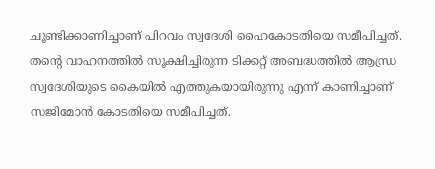ചൂണ്ടിക്കാണിച്ചാണ് പിറവം സ്വദേശി ഹൈകോടതിയെ സമീപിച്ചത്. തൻ്റെ വാഹനത്തിൽ സൂക്ഷിച്ചിരുന്ന ടിക്കറ്റ് അബദ്ധത്തിൽ ആന്ധ്ര സ്വദേശിയുടെ കൈയിൽ എത്തുകയായിരുന്നു എന്ന് കാണിച്ചാണ് സജിമോൻ കോടതിയെ സമീപിച്ചത്.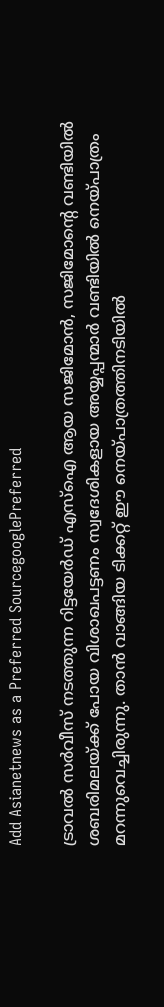Add Asianetnews as a Preferred SourcegooglePreferred

ട്രാവൽ സർവീസ് നടത്തുന്ന റിട്ടയേര്‍ഡ് എസ്ഐ ആയ സജിമോൻ, സജിമോന്റെ വണ്ടിയിൽ ശബരിമലയ്ക്ക് പോയ വിശാഖപട്ടണം സ്വദേശികളായ അയ്യപ്പന്മാർ വണ്ടിയിൽ നെയ്‌പാത്രം മറന്നുവെച്ചിരുന്നു. താൻ വാങ്ങിയ ടിക്കറ്റ് ഈ നെയ്പാത്രത്തിനടിയിൽ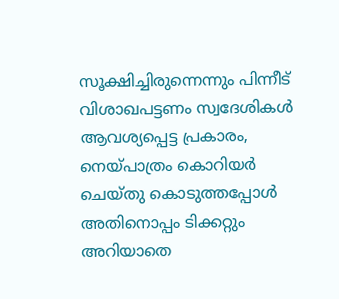സൂക്ഷിച്ചിരുന്നെന്നും പിന്നീട് വിശാഖപട്ടണം സ്വദേശികൾ ആവശ്യപ്പെട്ട പ്രകാരം, നെയ്‌പാത്രം കൊറിയർ ചെയ്തു കൊടുത്തപ്പോൾ അതിനൊപ്പം ടിക്കറ്റും അറിയാതെ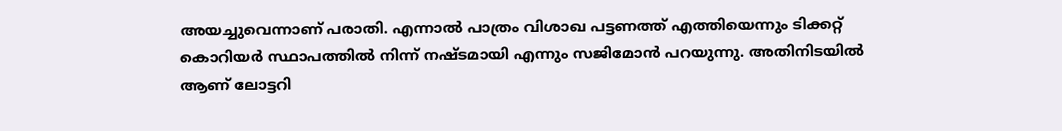അയച്ചുവെന്നാണ് പരാതി. എന്നാൽ പാത്രം വിശാഖ പട്ടണത്ത് എത്തിയെന്നും ടിക്കറ്റ് കൊറിയർ സ്ഥാപത്തിൽ നിന്ന് നഷ്ടമായി എന്നും സജിമോൻ പറയുന്നു. അതിനിടയിൽ ആണ് ലോട്ടറി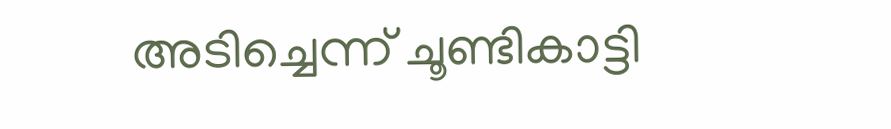അടിച്ചെന്ന് ചൂണ്ടികാട്ടി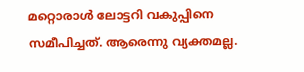മറ്റൊരാൾ ലോട്ടറി വകുപ്പിനെ സമീപിച്ചത്. ആരെന്നു വ്യക്തമല്ല.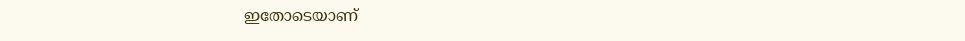ഇതോടെയാണ്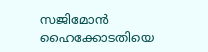സജിമോൻ ഹൈക്കോടതിയെ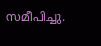സമീപിച്ചു.